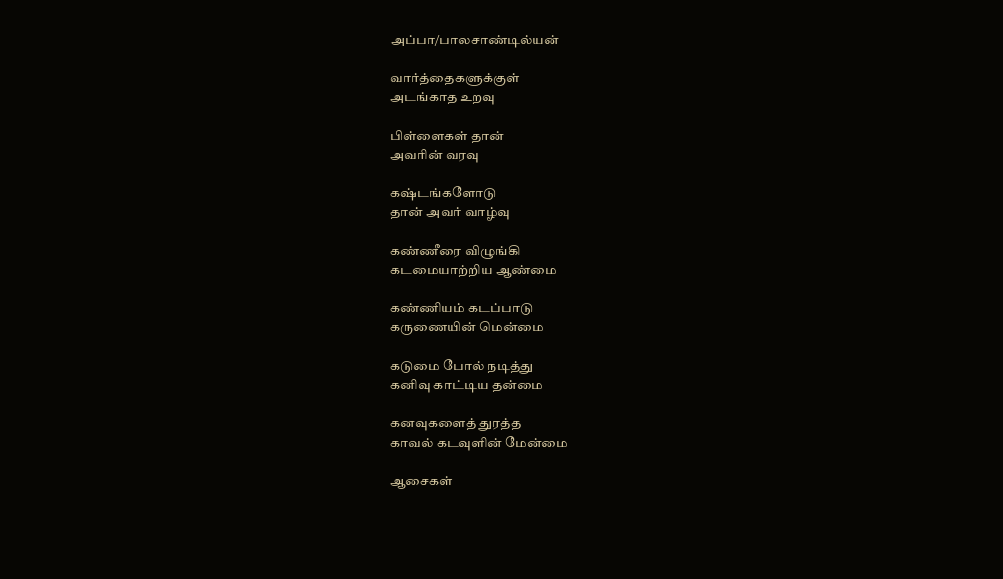அப்பா/பாலசாண்டில்யன்

வார்த்தைகளுக்குள்
அடங்காத உறவு

பிள்ளைகள் தான்
அவரின் வரவு

கஷ்டங்களோடு
தான் அவர் வாழ்வு

கண்ணீரை விழுங்கி
கடமையாற்றிய ஆண்மை

கண்ணியம் கடப்பாடு
கருணையின் மென்மை

கடுமை போல் நடித்து
கனிவு காட்டிய தன்மை

கனவுகளைத் துரத்த
காவல் கடவுளின் மேன்மை

ஆசைகள்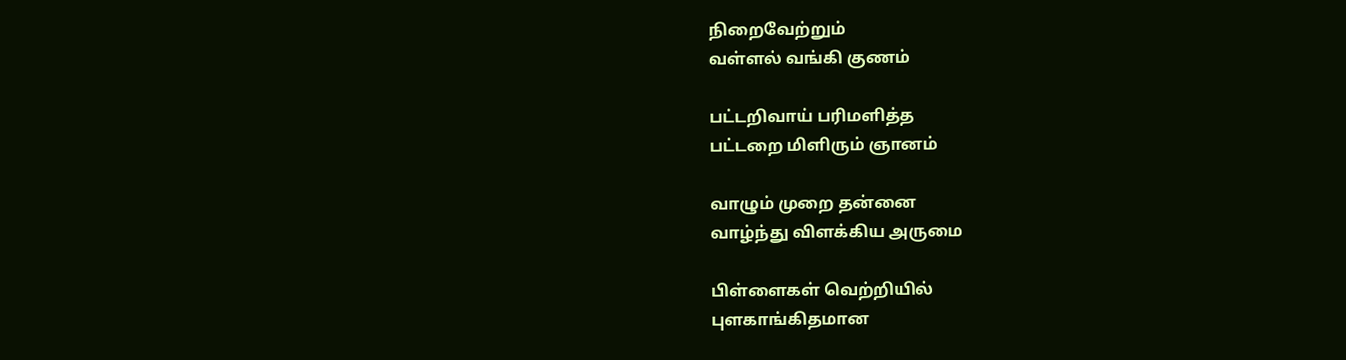நிறைவேற்றும்
வள்ளல் வங்கி குணம்

பட்டறிவாய் பரிமளித்த
பட்டறை மிளிரும் ஞானம்

வாழும் முறை தன்னை
வாழ்ந்து விளக்கிய அருமை

பிள்ளைகள் வெற்றியில்
புளகாங்கிதமான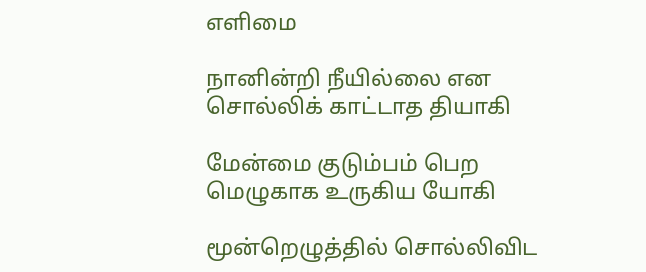எளிமை

நானின்றி நீயில்லை என
சொல்லிக் காட்டாத தியாகி

மேன்மை குடும்பம் பெற
மெழுகாக உருகிய யோகி

மூன்றெழுத்தில் சொல்லிவிட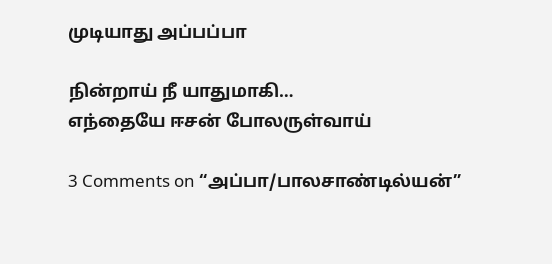முடியாது அப்பப்பா

நின்றாய் நீ யாதுமாகி…
எந்தையே ஈசன் போலருள்வாய்

3 Comments on “அப்பா/பாலசாண்டில்யன்”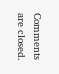Comments are closed.